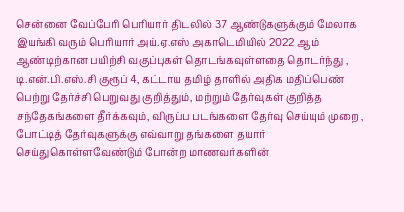சென்னை வேப்பேரி பெரியார் திடலில் 37 ஆண்டுகளுக்கும் மேலாக இயங்கி வரும் பெரியார் அய்.ஏ.எஸ் அகாடெமியில் 2022 ஆம் ஆண்டிற்கான பயிற்சி வகுப்புகள் தொடங்கவுள்ளதை தொடர்ந்து , டி.என்.பி.எஸ்.சி குரூப் 4, கட்டாய தமிழ் தாளில் அதிக மதிப்பெண் பெற்று தேர்ச்சி பெறுவது குறித்தும், மற்றும் தேர்வுகள் குறித்த சந்தேகங்களை தீர்க்கவும், விருப்ப படங்களை தேர்வு செய்யும் முறை , போட்டித் தேர்வுகளுக்கு எவ்வாறு தங்களை தயார் செய்துகொள்ளவேண்டும் போன்ற மாணவர்களின்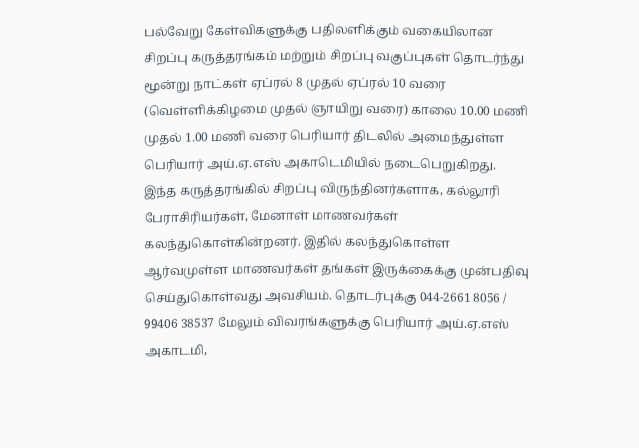பல்வேறு கேள்விகளுக்கு பதிலளிக்கும் வகையிலான சிறப்பு கருத்தரங்கம் மற்றும் சிறப்பு வகுப்புகள் தொடர்ந்து மூன்று நாட்கள் ஏப்ரல் 8 முதல் ஏப்ரல் 10 வரை (வெள்ளிக்கிழமை முதல் ஞாயிறு வரை) காலை 10.00 மணி முதல் 1.00 மணி வரை பெரியார் திடலில் அமைந்துள்ள பெரியார் அய்.ஏ.எஸ் அகாடெமியில் நடைபெறுகிறது.
இந்த கருத்தரங்கில் சிறப்பு விருந்தினர்களாக, கல்லூரி பேராசிரியர்கள், மேனாள் மாணவர்கள் கலந்துகொள்கின்றனர். இதில் கலந்துகொள்ள ஆர்வமுள்ள மாணவர்கள் தங்கள் இருக்கைக்கு முன்பதிவு செய்துகொள்வது அவசியம். தொடர்புக்கு 044-2661 8056 / 99406 38537 மேலும் விவரங்களுக்கு பெரியார் அய்.ஏ.எஸ் அகாடமி,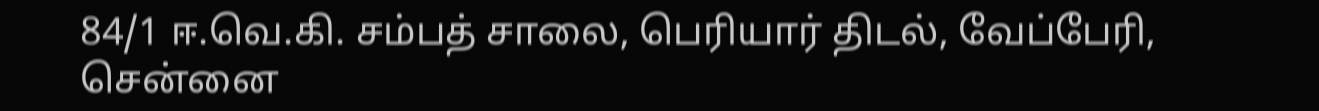84/1 ஈ.வெ.கி. சம்பத் சாலை, பெரியார் திடல், வேப்பேரி, சென்னை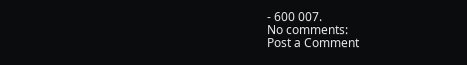- 600 007.
No comments:
Post a Comment